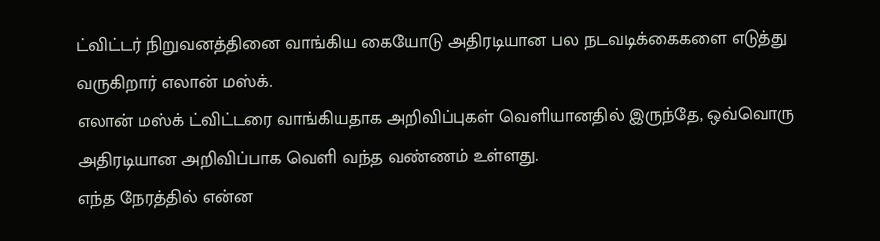ட்விட்டர் நிறுவனத்தினை வாங்கிய கையோடு அதிரடியான பல நடவடிக்கைகளை எடுத்து வருகிறார் எலான் மஸ்க்.
எலான் மஸ்க் ட்விட்டரை வாங்கியதாக அறிவிப்புகள் வெளியானதில் இருந்தே, ஒவ்வொரு அதிரடியான அறிவிப்பாக வெளி வந்த வண்ணம் உள்ளது.
எந்த நேரத்தில் என்ன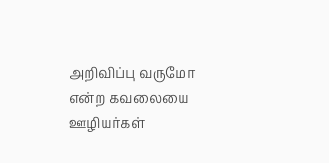அறிவிப்பு வருமோ என்ற கவலையை ஊழியர்கள்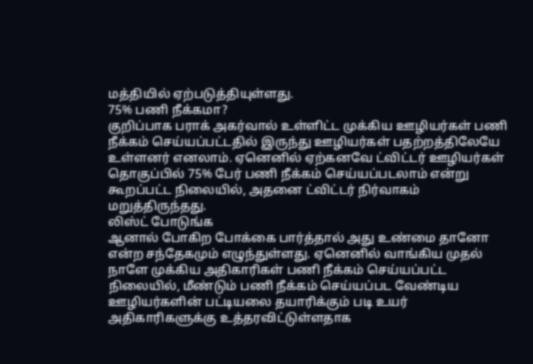மத்தியில் ஏற்படுத்தியுள்ளது.
75% பணி நீக்கமா?
குறிப்பாக பராக் அகர்வால் உள்ளிட்ட முக்கிய ஊழியர்கள் பணி நீக்கம் செய்யப்பட்டதில் இருந்து ஊழியர்கள் பதற்றத்திலேயே உள்ளனர் எனலாம். ஏனெனில் ஏற்கனவே ட்விட்டர் ஊழியர்கள் தொகுப்பில் 75% பேர் பணி நீக்கம் செய்யப்படலாம் என்று கூறப்பட்ட நிலையில், அதனை ட்விட்டர் நிர்வாகம் மறுத்திருந்தது.
லிஸ்ட் போடுங்க
ஆனால் போகிற போக்கை பார்த்தால் அது உண்மை தானோ என்ற சந்தேகமும் எழுந்துள்ளது. ஏனெனில் வாங்கிய முதல் நாளே முக்கிய அதிகாரிகள் பணி நீக்கம் செய்யப்பட்ட நிலையில், மீண்டும் பணி நீக்கம் செய்யப்பட வேண்டிய ஊழியர்களின் பட்டியலை தயாரிக்கும் படி உயர் அதிகாரிகளுக்கு உத்தரவிட்டுள்ளதாக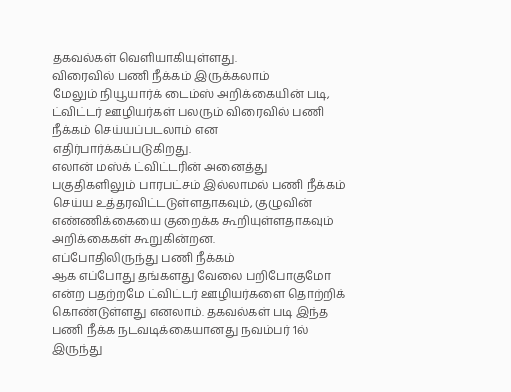தகவல்கள் வெளியாகியுள்ளது.
விரைவில் பணி நீக்கம் இருக்கலாம்
மேலும் நியூயார்க் டைம்ஸ் அறிக்கையின் படி, ட்விட்டர் ஊழியர்கள் பலரும் விரைவில் பணி நீக்கம் செய்யப்படலாம் என எதிர்பார்க்கப்படுகிறது.
எலான் மஸ்க் ட்விட்டரின் அனைத்து பகுதிகளிலும் பாரபட்சம் இல்லாமல் பணி நீக்கம் செய்ய உத்தரவிட்டடுள்ளதாகவும், குழுவின் எண்ணிக்கையை குறைக்க கூறியுள்ளதாகவும் அறிக்கைகள் கூறுகின்றன.
எப்போதிலிருந்து பணி நீக்கம்
ஆக எப்போது தங்களது வேலை பறிபோகுமோ என்ற பதற்றமே ட்விட்டர் ஊழியர்களை தொற்றிக் கொண்டுள்ளது எனலாம். தகவல்கள் படி இந்த பணி நீக்க நடவடிக்கையானது நவம்பர் 1ல் இருந்து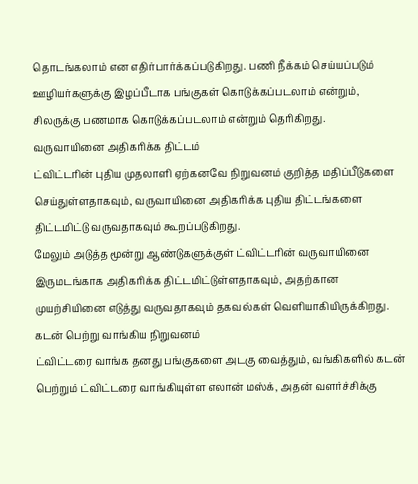தொடங்கலாம் என எதிர்பார்க்கப்படுகிறது. பணி நீக்கம் செய்யப்படும் ஊழியர்களுக்கு இழப்பீடாக பங்குகள் கொடுக்கப்படலாம் என்றும், சிலருக்கு பணமாக கொடுக்கப்படலாம் என்றும் தெரிகிறது.
வருவாயினை அதிகரிக்க திட்டம்
ட்விட்டரின் புதிய முதலாளி ஏற்கனவே நிறுவனம் குறித்த மதிப்பீடுகளை செய்துள்ளதாகவும், வருவாயினை அதிகரிக்க புதிய திட்டங்களை திட்டமிட்டு வருவதாகவும் கூறப்படுகிறது.
மேலும் அடுத்த மூன்று ஆண்டுகளுக்குள் ட்விட்டரின் வருவாயினை இருமடங்காக அதிகரிக்க திட்டமிட்டுள்ளதாகவும், அதற்கான முயற்சியினை எடுத்து வருவதாகவும் தகவல்கள் வெளியாகியிருக்கிறது.
கடன் பெற்று வாங்கிய நிறுவனம்
ட்விட்டரை வாங்க தனது பங்குகளை அடகு வைத்தும், வங்கிகளில் கடன் பெற்றும் ட்விட்டரை வாங்கியுள்ள எலான் மஸ்க், அதன் வளர்ச்சிக்கு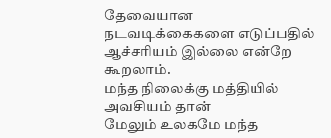தேவையான நடவடிக்கைகளை எடுப்பதில் ஆச்சரியம் இல்லை என்றே கூறலாம்.
மந்த நிலைக்கு மத்தியில் அவசியம் தான்
மேலும் உலகமே மந்த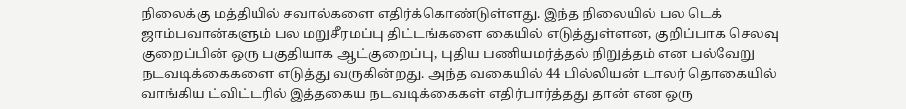நிலைக்கு மத்தியில் சவால்களை எதிர்க்கொண்டுள்ளது. இந்த நிலையில் பல டெக் ஜாம்பவான்களும் பல மறுசீரமப்பு திட்டங்களை கையில் எடுத்துள்ளன, குறிப்பாக செலவு குறைப்பின் ஒரு பகுதியாக ஆட்குறைப்பு, புதிய பணியமர்த்தல் நிறுத்தம் என பல்வேறு நடவடிக்கைகளை எடுத்து வருகின்றது. அந்த வகையில் 44 பில்லியன் டாலர் தொகையில் வாங்கிய ட்விட்டரில் இத்தகைய நடவடிக்கைகள் எதிர்பார்த்தது தான் என ஒரு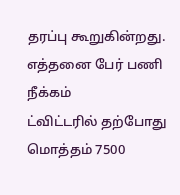தரப்பு கூறுகின்றது.
எத்தனை பேர் பணி நீக்கம்
ட்விட்டரில் தற்போது மொத்தம் 7500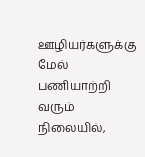ஊழியர்களுக்கு மேல் பணியாற்றி வரும் நிலையில்,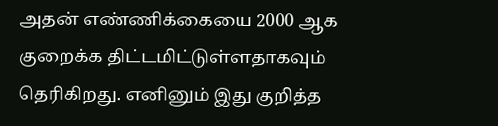அதன் எண்ணிக்கையை 2000 ஆக குறைக்க திட்டமிட்டுள்ளதாகவும் தெரிகிறது. எனினும் இது குறித்த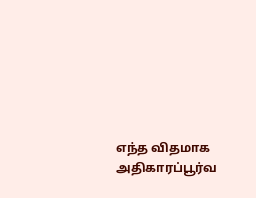எந்த விதமாக அதிகாரப்பூர்வ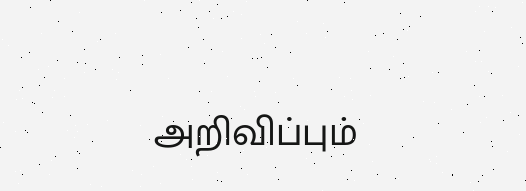அறிவிப்பும்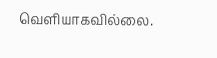வெளியாகவில்லை.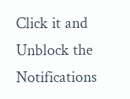Click it and Unblock the Notifications